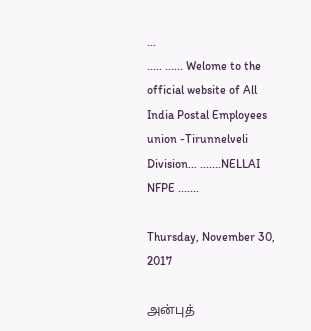...
..... ...... Welome to the official website of All India Postal Employees union -Tirunnelveli Division... .......NELLAI NFPE .......

Thursday, November 30, 2017

அன்புத்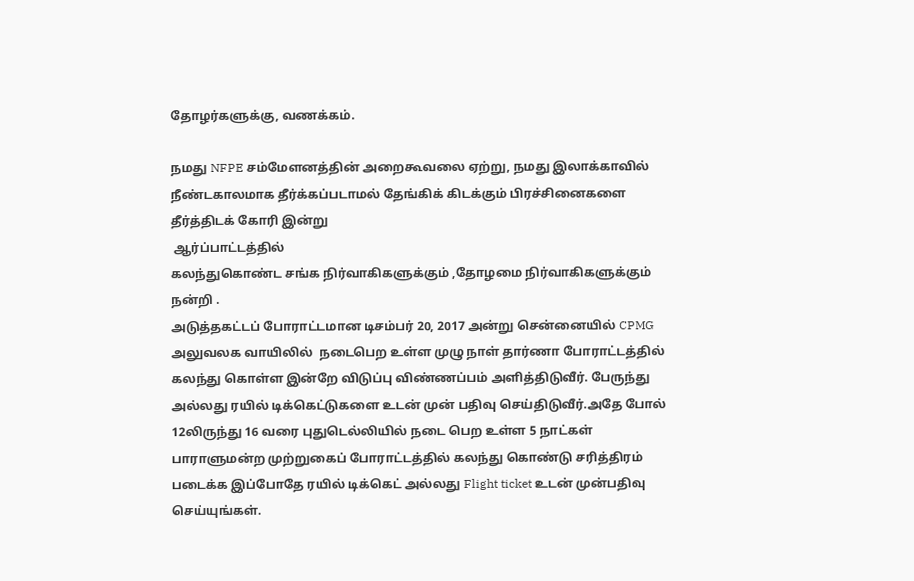தோழர்களுக்கு, வணக்கம்.

நமது NFPE சம்மேளனத்தின் அறைகூவலை ஏற்று, நமது இலாக்காவில் நீண்டகாலமாக தீர்க்கப்படாமல் தேங்கிக் கிடக்கும் பிரச்சினைகளை தீர்த்திடக் கோரி இன்று
 ஆர்ப்பாட்டத்தில்
கலந்துகொண்ட சங்க நிர்வாகிகளுக்கும் ,தோழமை நிர்வாகிகளுக்கும் நன்றி .
அடுத்தகட்டப் போராட்டமான டிசம்பர் 20, 2017 அன்று சென்னையில் CPMG அலுவலக வாயிலில்  நடைபெற உள்ள முழு நாள் தார்ணா போராட்டத்தில் கலந்து கொள்ள இன்றே விடுப்பு விண்ணப்பம் அளித்திடுவீர். பேருந்து அல்லது ரயில் டிக்கெட்டுகளை உடன் முன் பதிவு செய்திடுவீர்.அதே போல்
12லிருந்து 16 வரை புதுடெல்லியில் நடை பெற உள்ள 5 நாட்கள் பாராளுமன்ற முற்றுகைப் போராட்டத்தில் கலந்து கொண்டு சரித்திரம் படைக்க இப்போதே ரயில் டிக்கெட் அல்லது Flight ticket உடன் முன்பதிவு செய்யுங்கள்.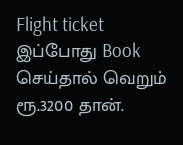Flight ticket இப்போது Book செய்தால் வெறும் ரூ.3200 தான்.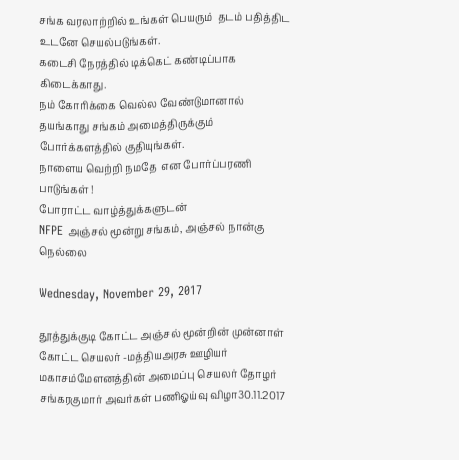சங்க வரலாற்றில் உங்கள் பெயரும்  தடம் பதித்திட
உடனே செயல்படுங்கள்.
கடைசி நேரத்தில் டிக்கெட் கண்டிப்பாக கிடைக்காது.
நம் கோரிக்கை வெல்ல வேண்டுமானால் தயங்காது சங்கம் அமைத்திருக்கும் போர்க்களத்தில் குதியுங்கள்.
நாளைய வெற்றி நமதே  என போர்ப்பரணி பாடுங்கள் !
போராட்ட வாழ்த்துக்களுடன்
NFPE அஞ்சல் மூன்று சங்கம், அஞ்சல் நான்கு
நெல்லை

Wednesday, November 29, 2017

தூத்துக்குடி கோட்ட அஞ்சல் மூன்றின் முன்னாள் கோட்ட செயலர் -மத்தியஅரசு ஊழியர் மகாசம்மேளனத்தின் அமைப்பு செயலர் தோழர் சங்கரகுமார் அவர்கள் பணிஓய்வு விழா30.11.2017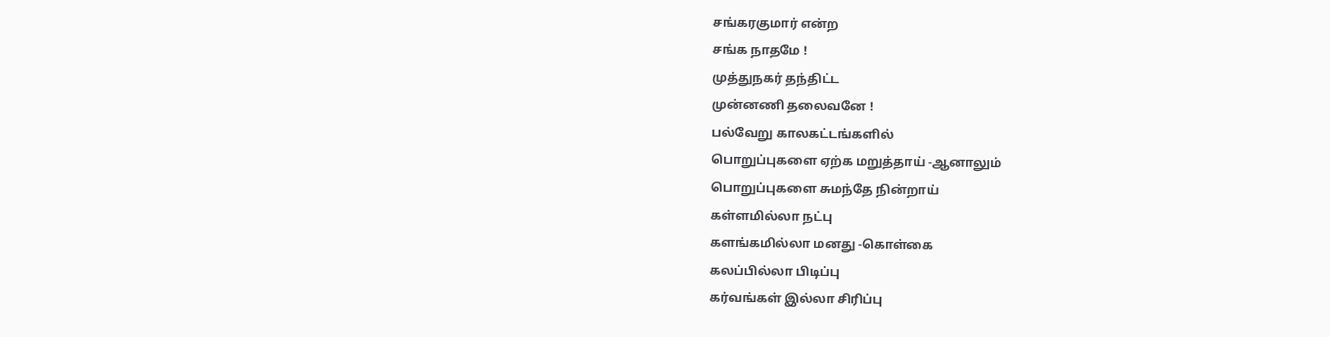சங்கரகுமார் என்ற
சங்க நாதமே !
முத்துநகர் தந்திட்ட
முன்னணி தலைவனே !
பல்வேறு காலகட்டங்களில்
பொறுப்புகளை ஏற்க மறுத்தாய் -ஆனாலும்
பொறுப்புகளை சுமந்தே நின்றாய்
கள்ளமில்லா நட்பு
களங்கமில்லா மனது -கொள்கை
கலப்பில்லா பிடிப்பு
கர்வங்கள் இல்லா சிரிப்பு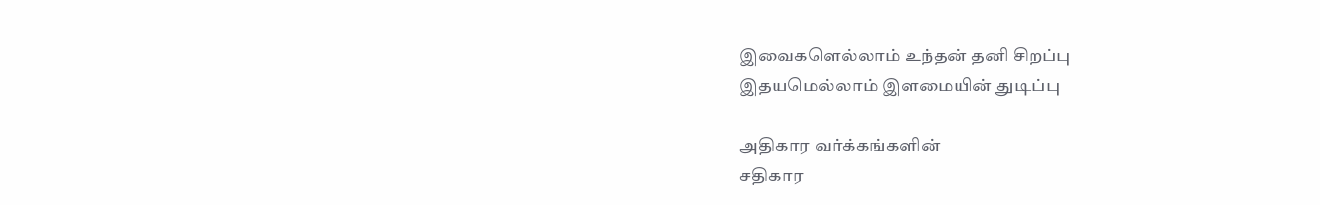இவைகளெல்லாம் உந்தன் தனி சிறப்பு
இதயமெல்லாம் இளமையின் துடிப்பு

அதிகார வர்க்கங்களின்
சதிகார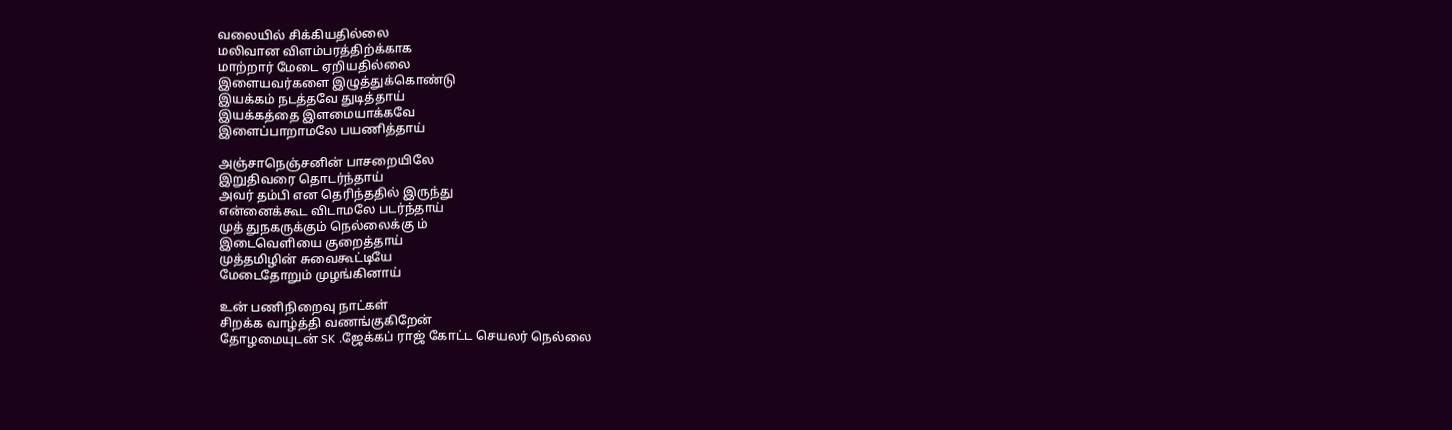வலையில் சிக்கியதில்லை
மலிவான விளம்பரத்திற்க்காக
மாற்றார் மேடை ஏறியதில்லை
இளையவர்களை இழுத்துக்கொண்டு
இயக்கம் நடத்தவே துடித்தாய்
இயக்கத்தை இளமையாக்கவே
இளைப்பாறாமலே பயணித்தாய்

அஞ்சாநெஞ்சனின் பாசறையிலே
இறுதிவரை தொடர்ந்தாய்
அவர் தம்பி என தெரிந்ததில் இருந்து
என்னைக்கூட விடாமலே படர்ந்தாய்
முத் துநகருக்கும் நெல்லைக்கு ம்
இடைவெளியை குறைத்தாய்
முத்தமிழின் சுவைகூட்டியே
மேடைதோறும் முழங்கினாய்

உன் பணிநிறைவு நாட்கள்
சிறக்க வாழ்த்தி வணங்குகிறேன்
தோழமையுடன் SK .ஜேக்கப் ராஜ் கோட்ட செயலர் நெல்லை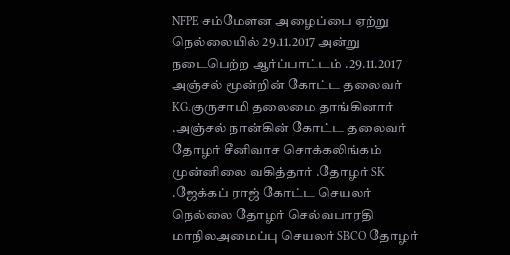NFPE சம்மேளன அழைப்பை ஏற்று நெல்லையில் 29.11.2017 அன்று நடைபெற்ற ஆர்ப்பாட்டம் .29.11.2017
அஞ்சல் மூன்றின் கோட்ட தலைவர் KG.குருசாமி தலைமை தாங்கினார் .அஞ்சல் நான்கின் கோட்ட தலைவர் தோழர் சீனிவாச சொக்கலிங்கம் முன்னிலை வகித்தார் .தோழர் SK .ஜேக்கப் ராஜ் கோட்ட செயலர் நெல்லை தோழர் செல்வபாரதி மாநிலஅமைப்பு செயலர் SBCO தோழர்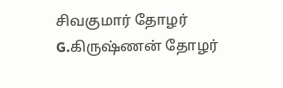சிவகுமார் தோழர் G.கிருஷ்ணன் தோழர்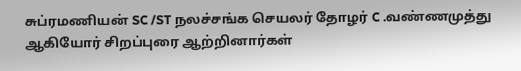சுப்ரமணியன் SC /ST நலச்சங்க செயலர் தோழர் C .வண்ணமுத்து ஆகியோர் சிறப்புரை ஆற்றினார்கள்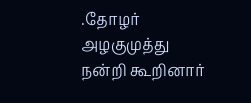.தோழர் அழகுமுத்து நன்றி கூறினார்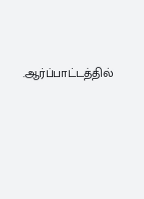.ஆர்ப்பாட்டத்தில்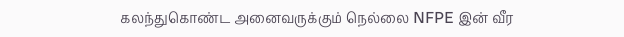கலந்துகொண்ட அனைவருக்கும் நெல்லை NFPE இன் வீர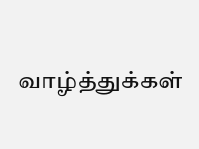வாழ்த்துக்கள்